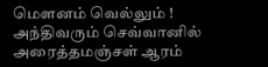மௌனம் வெல்லும் !
அந்திவரும் செவ்வானில் அரைத்தமஞ்சள் ஆரம்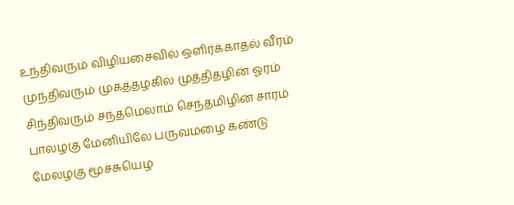உந்திவரும் விழியசைவில் ஒளிர்க்காதல் வீரம்
முந்திவரும் முகத்தழகில் முத்திதழின் ஓரம்
சிந்திவரும் சந்தமெலாம் செந்தமிழின் சாரம்
பாலழகு மேனியிலே பருவமழை கண்டு
மேலழகு மூச்சுயெழ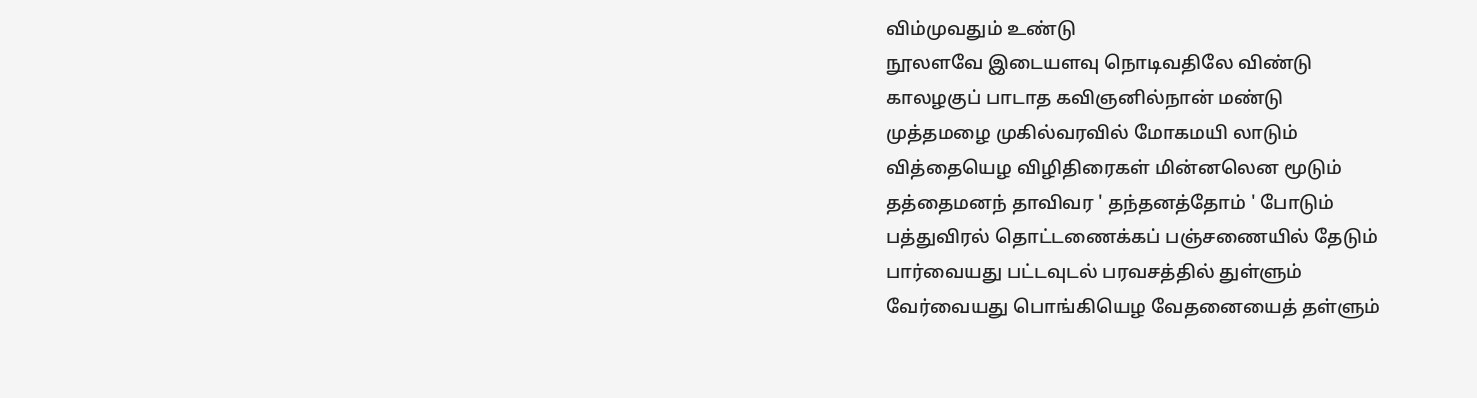விம்முவதும் உண்டு
நூலளவே இடையளவு நொடிவதிலே விண்டு
காலழகுப் பாடாத கவிஞனில்நான் மண்டு
முத்தமழை முகில்வரவில் மோகமயி லாடும்
வித்தையெழ விழிதிரைகள் மின்னலென மூடும்
தத்தைமனந் தாவிவர ' தந்தனத்தோம் ' போடும்
பத்துவிரல் தொட்டணைக்கப் பஞ்சணையில் தேடும்
பார்வையது பட்டவுடல் பரவசத்தில் துள்ளும்
வேர்வையது பொங்கியெழ வேதனையைத் தள்ளும்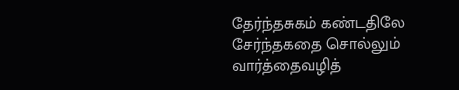தேர்ந்தசுகம் கண்டதிலே சேர்ந்தகதை சொல்லும்
வார்த்தைவழித்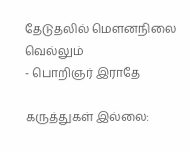தேடுதலில் மௌனநிலை வெல்லும்
- பொறிஞர் இராதே

கருத்துகள் இல்லை: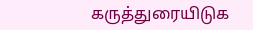கருத்துரையிடுக